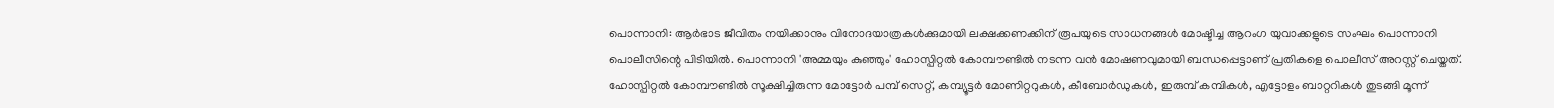പൊന്നാനി: ആർഭാട ജീവിതം നയിക്കാനും വിനോദയാത്രകൾക്കുമായി ലക്ഷക്കണക്കിന് രൂപയുടെ സാധനങ്ങൾ മോഷ്ടിച്ച ആറംഗ യുവാക്കളുടെ സംഘം പൊന്നാനി പൊലീസിന്റെ പിടിയിൽ. പൊന്നാനി 'അമ്മയും കുഞ്ഞും' ഹോസ്പിറ്റൽ കോമ്പൗണ്ടിൽ നടന്ന വൻ മോഷണവുമായി ബന്ധപ്പെട്ടാണ് പ്രതികളെ പൊലീസ് അറസ്റ്റ് ചെയ്തത്. ഹോസ്പിറ്റൽ കോമ്പൗണ്ടിൽ സൂക്ഷിച്ചിരുന്ന മോട്ടോർ പമ്പ് സെറ്റ്, കമ്പ്യൂട്ടർ മോണിറ്ററുകൾ, കീബോർഡുകൾ, ഇരുമ്പ് കമ്പികൾ, എട്ടോളം ബാറ്ററികൾ തുടങ്ങി മൂന്ന്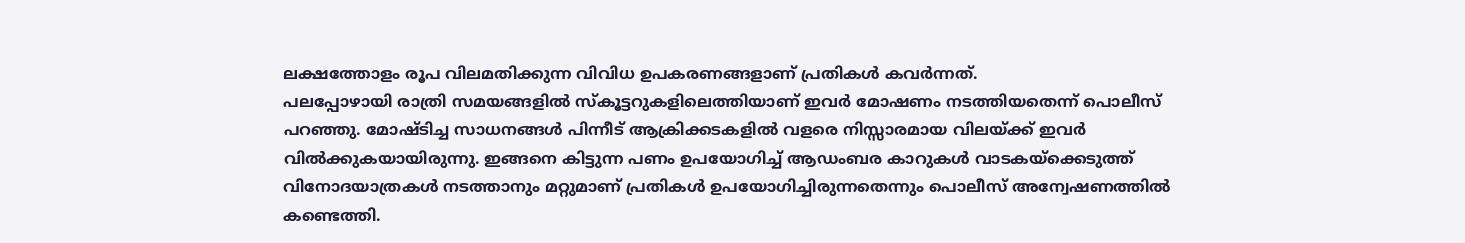ലക്ഷത്തോളം രൂപ വിലമതിക്കുന്ന വിവിധ ഉപകരണങ്ങളാണ് പ്രതികൾ കവർന്നത്.
പലപ്പോഴായി രാത്രി സമയങ്ങളിൽ സ്കൂട്ടറുകളിലെത്തിയാണ് ഇവർ മോഷണം നടത്തിയതെന്ന് പൊലീസ് പറഞ്ഞു. മോഷ്ടിച്ച സാധനങ്ങൾ പിന്നീട് ആക്രിക്കടകളിൽ വളരെ നിസ്സാരമായ വിലയ്ക്ക് ഇവർ വിൽക്കുകയായിരുന്നു. ഇങ്ങനെ കിട്ടുന്ന പണം ഉപയോഗിച്ച് ആഡംബര കാറുകൾ വാടകയ്ക്കെടുത്ത് വിനോദയാത്രകൾ നടത്താനും മറ്റുമാണ് പ്രതികൾ ഉപയോഗിച്ചിരുന്നതെന്നും പൊലീസ് അന്വേഷണത്തിൽ കണ്ടെത്തി.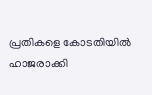പ്രതികളെ കോടതിയിൽ ഹാജരാക്കി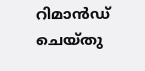റിമാൻഡ് ചെയ്തു